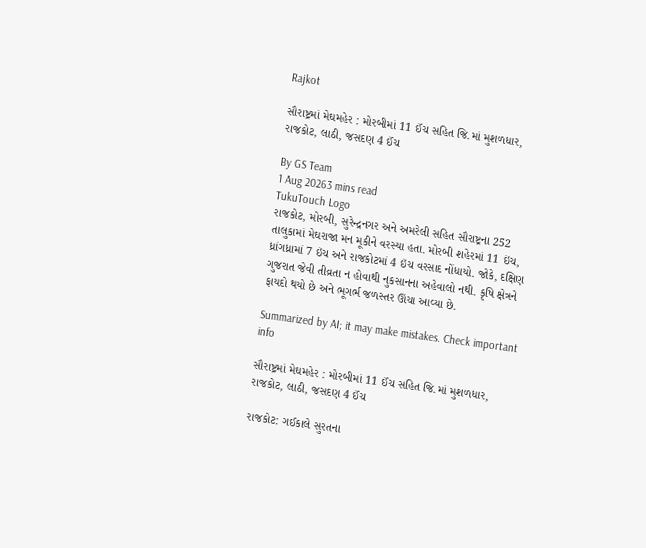Rajkot

સૌરાષ્ટ્રમાં મેઘમહેર : મોરબીમાં 11 ઈંચ સહિત જિ.માં મુશળધાર, રાજકોટ, લાઠી, જસદણ 4 ઈંચ

By GS Team
1 Aug 20263 mins read
TukuTouch Logo
રાજકોટ, મોરબી, સુરેન્દ્રનગર અને અમરેલી સહિત સૌરાષ્ટ્રના 252 તાલુકામાં મેઘરાજા મન મૂકીને વરસ્યા હતા. મોરબી શહેરમાં 11 ઇંચ, ધ્રાંગધ્રામાં 7 ઇંચ અને રાજકોટમાં 4 ઇંચ વરસાદ નોંધાયો. જોકે, દક્ષિણ ગુજરાત જેવી તીવ્રતા ન હોવાથી નુકસાનના અહેવાલો નથી. કૃષિ ક્ષેત્રને ફાયદો થયો છે અને ભૂગર્ભ જળસ્તર ઊંચા આવ્યા છે.

Summarized by AI; it may make mistakes. Check important info

સૌરાષ્ટ્રમાં મેઘમહેર : મોરબીમાં 11 ઈંચ સહિત જિ.માં મુશળધાર, રાજકોટ, લાઠી, જસદણ 4 ઈંચ

રાજકોટ: ગઈકાલે સુરતના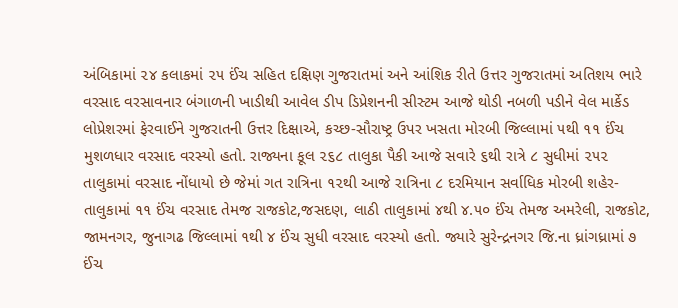અંબિકામાં ૨૪ કલાકમાં ૨૫ ઈંચ સહિત દક્ષિણ ગુજરાતમાં અને આંશિક રીતે ઉત્તર ગુજરાતમાં અતિશય ભારે વરસાદ વરસાવનાર બંગાળની ખાડીથી આવેલ ડીપ ડિપ્રેશનની સીસ્ટમ આજે થોડી નબળી પડીને વેલ માર્કેડ લોપ્રેશરમાં ફેરવાઈને ગુજરાતની ઉત્તર દિક્ષાએ, કચ્છ-સૌરાષ્ટ્ર ઉપર ખસતા મોરબી જિલ્લામાં ૫થી ૧૧ ઈંચ મુશળધાર વરસાદ વરસ્યો હતો. રાજ્યના કૂલ ૨૬૮ તાલુકા પૈકી આજે સવારે ૬થી રાત્રે ૮ સુધીમાં ૨૫૨ તાલુકામાં વરસાદ નોંધાયો છે જેમાં ગત રાત્રિના ૧૨થી આજે રાત્રિના ૮ દરમિયાન સર્વાધિક મોરબી શહેર-તાલુકામાં ૧૧ ઈંચ વરસાદ તેમજ રાજકોટ,જસદણ, લાઠી તાલુકામાં ૪થી ૪.૫૦ ઈંચ તેમજ અમરેલી, રાજકોટ, જામનગર, જુનાગઢ જિલ્લામાં ૧થી ૪ ઈંચ સુધી વરસાદ વરસ્યો હતો. જ્યારે સુરેન્દ્રનગર જિ.ના ધ્રાંગધ્રામાં ૭ ઈંચ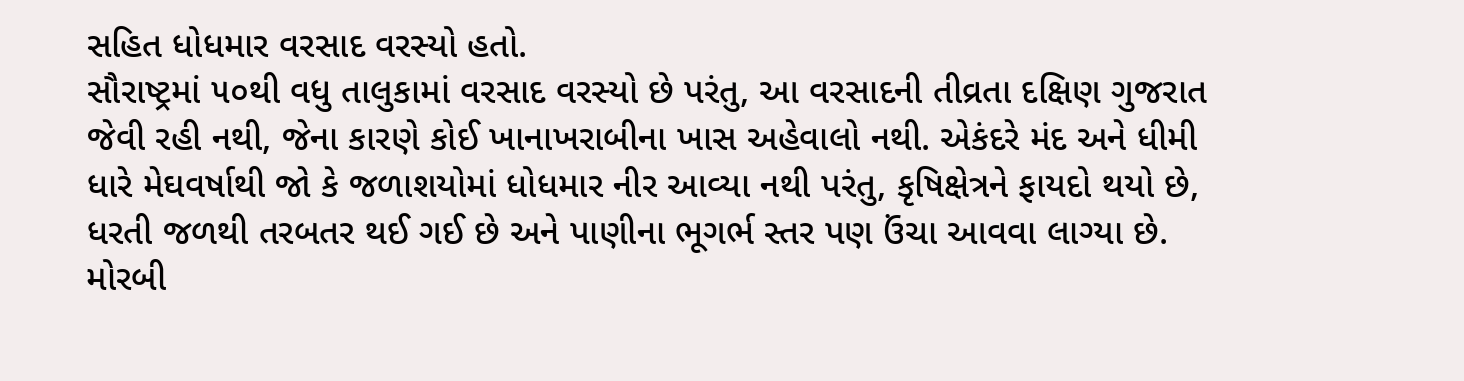સહિત ધોધમાર વરસાદ વરસ્યો હતો.
સૌરાષ્ટ્રમાં ૫૦થી વધુ તાલુકામાં વરસાદ વરસ્યો છે પરંતુ, આ વરસાદની તીવ્રતા દક્ષિણ ગુજરાત જેવી રહી નથી, જેના કારણે કોઈ ખાનાખરાબીના ખાસ અહેવાલો નથી. એકંદરે મંદ અને ધીમી ધારે મેઘવર્ષાથી જો કે જળાશયોમાં ધોધમાર નીર આવ્યા નથી પરંતુ, કૃષિક્ષેત્રને ફાયદો થયો છે, ધરતી જળથી તરબતર થઈ ગઈ છે અને પાણીના ભૂગર્ભ સ્તર પણ ઉંચા આવવા લાગ્યા છે.
મોરબી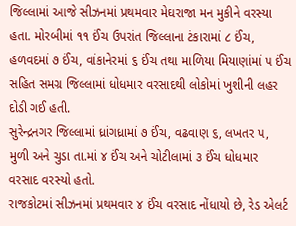જિલ્લામાં આજે સીઝનમાં પ્રથમવાર મેઘરાજા મન મુકીને વરસ્યા હતા. મોરબીમાં ૧૧ ઈંચ ઉપરાંત જિલ્લાના ટંકારામાં ૮ ઈંચ, હળવદમાં ૭ ઈંચ, વાંકાનેરમાં ૬ ઈંચ તથા માળિયા મિયાણાંમાં ૫ ઈંચ સહિત સમગ્ર જિલ્લામાં ધોધમાર વરસાદથી લોકોમાં ખુશીની લહર દોડી ગઈ હતી.
સુરેન્દ્રનગર જિલ્લામાં ધ્રાંગધ્રામાં ૭ ઈંચ, વઢવાણ ૬, લખતર ૫, મુળી અને ચુડા તા.માં ૪ ઈંચ અને ચોટીલામાં ૩ ઈંચ ધોધમાર વરસાદ વરસ્યો હતો.
રાજકોટમાં સીઝનમાં પ્રથમવાર ૪ ઈંચ વરસાદ નોંધાયો છે, રેડ એલર્ટ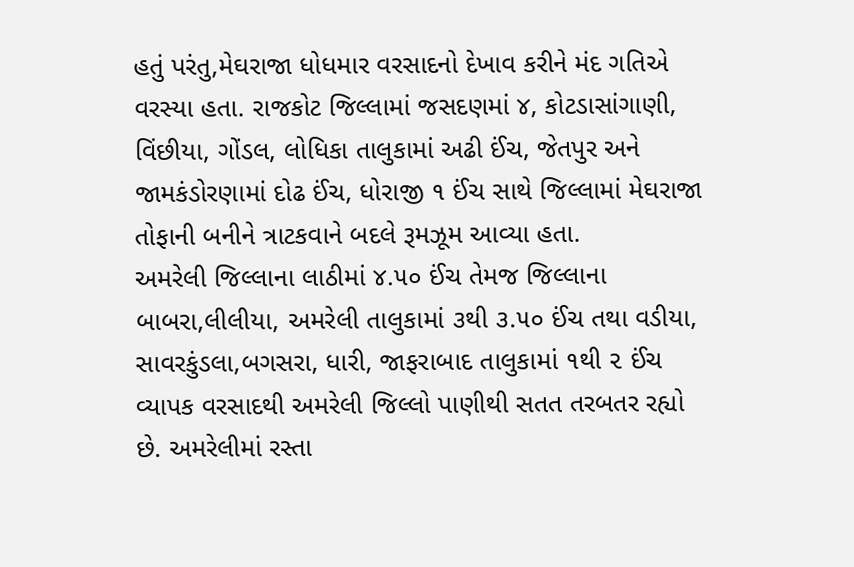હતું પરંતુ,મેઘરાજા ધોધમાર વરસાદનો દેખાવ કરીને મંદ ગતિએ વરસ્યા હતા. રાજકોટ જિલ્લામાં જસદણમાં ૪, કોટડાસાંગાણી, વિંછીયા, ગોંડલ, લોધિકા તાલુકામાં અઢી ઈંચ, જેતપુર અને જામકંડોરણામાં દોઢ ઈંચ, ધોરાજી ૧ ઈંચ સાથે જિલ્લામાં મેઘરાજા તોફાની બનીને ત્રાટકવાને બદલે રૂમઝૂમ આવ્યા હતા.
અમરેલી જિલ્લાના લાઠીમાં ૪.૫૦ ઈંચ તેમજ જિલ્લાના બાબરા,લીલીયા, અમરેલી તાલુકામાં ૩થી ૩.૫૦ ઈંચ તથા વડીયા, સાવરકુંડલા,બગસરા, ધારી, જાફરાબાદ તાલુકામાં ૧થી ૨ ઈંચ વ્યાપક વરસાદથી અમરેલી જિલ્લો પાણીથી સતત તરબતર રહ્યો છે. અમરેલીમાં રસ્તા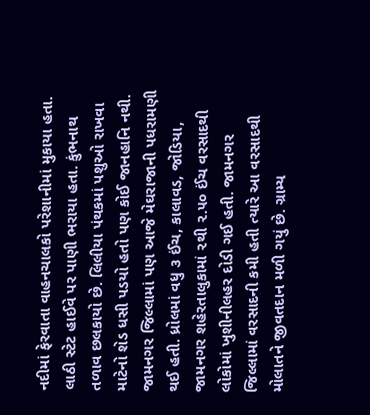નદીમાં ફેરવાતા વાહનચાલકો પરેશાનીમાં મુકાયા હતા. લાઠી સ્ટેટ હાઈવે પર પાણી ભરાયા હતા. કુંભનાથ તળાવ છલકાયો છે. લિલીયા પંથકમાં પશુઓ રાખવા માટેનો શેડ ધસી પડયો હતો પણ કોઈ જાનહાનિ નથી.
જામનગર જિલ્લામાં પણ આજે મેઘરાજાની પધરામણી થઈ હતી. ધ્રોલમાં વધુ ૩ ઈંચ, કાલાવડ, જોડિયા, જામનગર શહેરતાલુકામાં ૨થી ૨.૫૦ ઈંચ વરસાદથી લોકોમાં ખુશીનીલહર દોડી ગઈ હતી. જામનગર જિલ્લામાં વરસાદની કમી હતી ત્યારે આ વરસાદથી મોલાતને જીવતદાન મળી ગયું છે. ગ્રામ્ય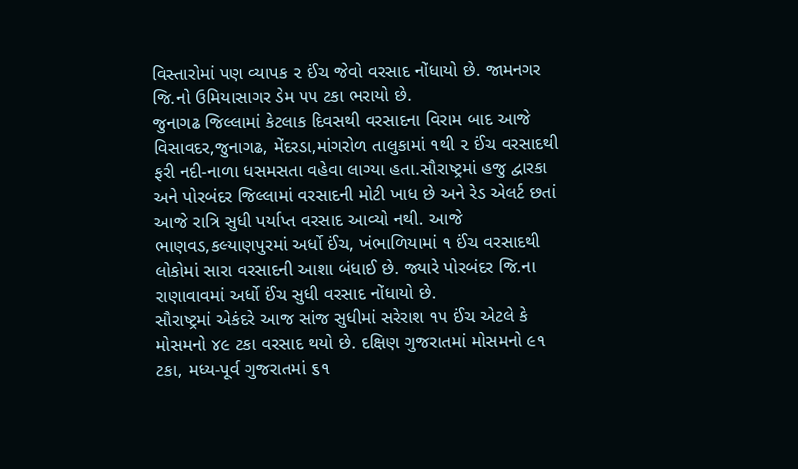વિસ્તારોમાં પણ વ્યાપક ૨ ઈંચ જેવો વરસાદ નોંધાયો છે. જામનગર જિ.નો ઉમિયાસાગર ડેમ ૫૫ ટકા ભરાયો છે.
જુનાગઢ જિલ્લામાં કેટલાક દિવસથી વરસાદના વિરામ બાદ આજે વિસાવદર,જુનાગઢ, મેંદરડા,માંગરોળ તાલુકામાં ૧થી ૨ ઈંચ વરસાદથી ફરી નદી-નાળા ધસમસતા વહેવા લાગ્યા હતા.સૌરાષ્ટ્રમાં હજુ દ્વારકા અને પોરબંદર જિલ્લામાં વરસાદની મોટી ખાધ છે અને રેડ એલર્ટ છતાં આજે રાત્રિ સુધી પર્યાપ્ત વરસાદ આવ્યો નથી. આજે ભાણવડ,કલ્યાણપુરમાં અર્ધો ઈંચ, ખંભાળિયામાં ૧ ઈંચ વરસાદથી લોકોમાં સારા વરસાદની આશા બંધાઈ છે. જ્યારે પોરબંદર જિ.ના રાણાવાવમાં અર્ધો ઈંચ સુધી વરસાદ નોંધાયો છે.
સૌરાષ્ટ્રમાં એકંદરે આજ સાંજ સુધીમાં સરેરાશ ૧૫ ઈંચ એટલે કે મોસમનો ૪૯ ટકા વરસાદ થયો છે. દક્ષિણ ગુજરાતમાં મોસમનો ૯૧ ટકા, મધ્ય-પૂર્વ ગુજરાતમાં ૬૧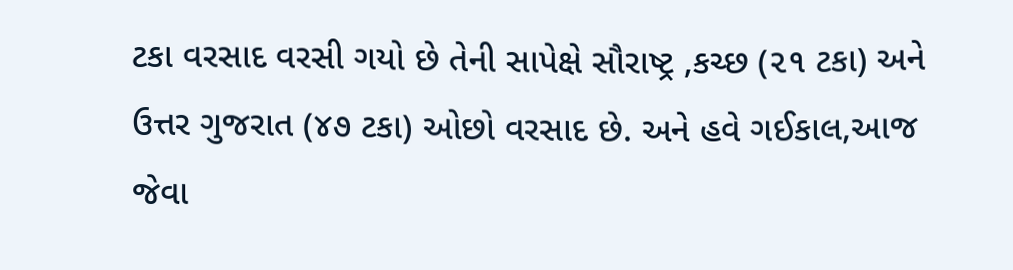ટકા વરસાદ વરસી ગયો છે તેની સાપેક્ષે સૌરાષ્ટ્ર ,કચ્છ (૨૧ ટકા) અને ઉત્તર ગુજરાત (૪૭ ટકા) ઓછો વરસાદ છે. અને હવે ગઈકાલ,આજ જેવા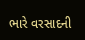ભારે વરસાદની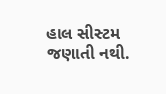હાલ સીસ્ટમ જણાતી નથી.